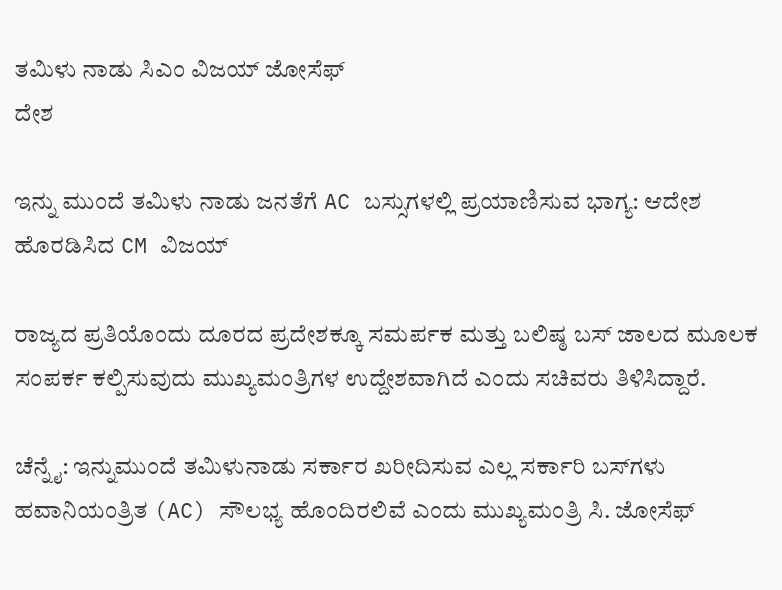ತಮಿಳು ನಾಡು ಸಿಎಂ ವಿಜಯ್ ಜೋಸೆಫ್
ದೇಶ

ಇನ್ನು ಮುಂದೆ ತಮಿಳು ನಾಡು ಜನತೆಗೆ AC ಬಸ್ಸುಗಳಲ್ಲಿ ಪ್ರಯಾಣಿಸುವ ಭಾಗ್ಯ: ಆದೇಶ ಹೊರಡಿಸಿದ CM ವಿಜಯ್

ರಾಜ್ಯದ ಪ್ರತಿಯೊಂದು ದೂರದ ಪ್ರದೇಶಕ್ಕೂ ಸಮರ್ಪಕ ಮತ್ತು ಬಲಿಷ್ಠ ಬಸ್ ಜಾಲದ ಮೂಲಕ ಸಂಪರ್ಕ ಕಲ್ಪಿಸುವುದು ಮುಖ್ಯಮಂತ್ರಿಗಳ ಉದ್ದೇಶವಾಗಿದೆ ಎಂದು ಸಚಿವರು ತಿಳಿಸಿದ್ದಾರೆ.

ಚೆನ್ನೈ: ಇನ್ನುಮುಂದೆ ತಮಿಳುನಾಡು ಸರ್ಕಾರ ಖರೀದಿಸುವ ಎಲ್ಲ ಸರ್ಕಾರಿ ಬಸ್‌ಗಳು ಹವಾನಿಯಂತ್ರಿತ (AC) ಸೌಲಭ್ಯ ಹೊಂದಿರಲಿವೆ ಎಂದು ಮುಖ್ಯಮಂತ್ರಿ ಸಿ. ಜೋಸೆಫ್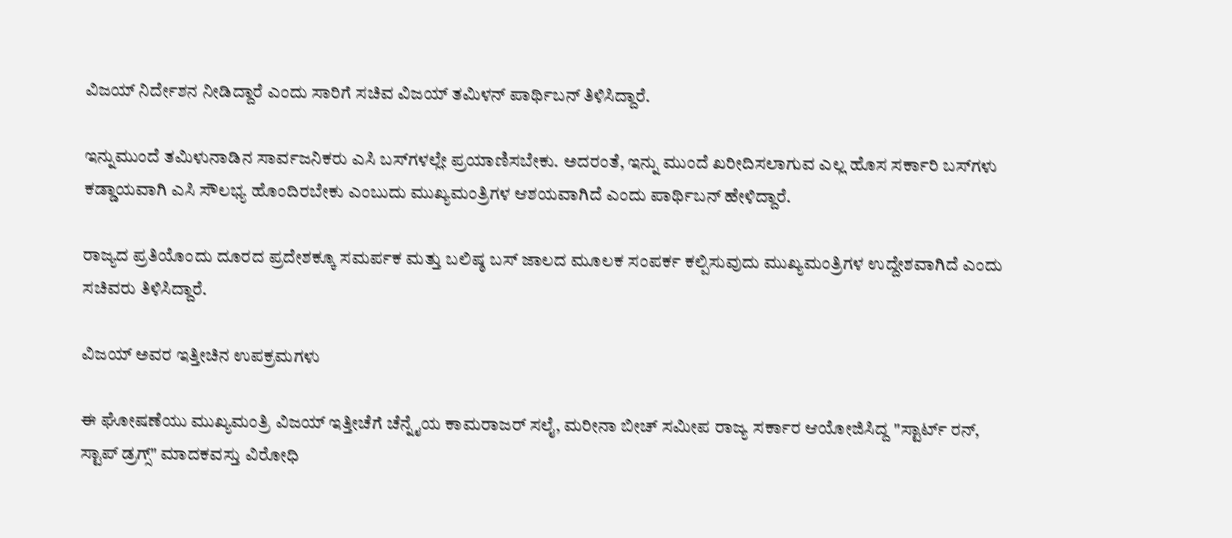ವಿಜಯ್ ನಿರ್ದೇಶನ ನೀಡಿದ್ದಾರೆ ಎಂದು ಸಾರಿಗೆ ಸಚಿವ ವಿಜಯ್ ತಮಿಳನ್ ಪಾರ್ಥಿಬನ್ ತಿಳಿಸಿದ್ದಾರೆ.

ಇನ್ನುಮುಂದೆ ತಮಿಳುನಾಡಿನ ಸಾರ್ವಜನಿಕರು ಎಸಿ ಬಸ್‌ಗಳಲ್ಲೇ ಪ್ರಯಾಣಿಸಬೇಕು. ಅದರಂತೆ, ಇನ್ನು ಮುಂದೆ ಖರೀದಿಸಲಾಗುವ ಎಲ್ಲ ಹೊಸ ಸರ್ಕಾರಿ ಬಸ್‌ಗಳು ಕಡ್ಡಾಯವಾಗಿ ಎಸಿ ಸೌಲಭ್ಯ ಹೊಂದಿರಬೇಕು ಎಂಬುದು ಮುಖ್ಯಮಂತ್ರಿಗಳ ಆಶಯವಾಗಿದೆ ಎಂದು ಪಾರ್ಥಿಬನ್ ಹೇಳಿದ್ದಾರೆ.

ರಾಜ್ಯದ ಪ್ರತಿಯೊಂದು ದೂರದ ಪ್ರದೇಶಕ್ಕೂ ಸಮರ್ಪಕ ಮತ್ತು ಬಲಿಷ್ಠ ಬಸ್ ಜಾಲದ ಮೂಲಕ ಸಂಪರ್ಕ ಕಲ್ಪಿಸುವುದು ಮುಖ್ಯಮಂತ್ರಿಗಳ ಉದ್ದೇಶವಾಗಿದೆ ಎಂದು ಸಚಿವರು ತಿಳಿಸಿದ್ದಾರೆ.

ವಿಜಯ್ ಅವರ ಇತ್ತೀಚಿನ ಉಪಕ್ರಮಗಳು

ಈ ಘೋಷಣೆಯು ಮುಖ್ಯಮಂತ್ರಿ ವಿಜಯ್ ಇತ್ತೀಚೆಗೆ ಚೆನ್ನೈಯ ಕಾಮರಾಜರ್ ಸಲೈ, ಮರೀನಾ ಬೀಚ್ ಸಮೀಪ ರಾಜ್ಯ ಸರ್ಕಾರ ಆಯೋಜಿಸಿದ್ದ "ಸ್ಟಾರ್ಟ್ ರನ್, ಸ್ಟಾಪ್ ಡ್ರಗ್ಸ್" ಮಾದಕವಸ್ತು ವಿರೋಧಿ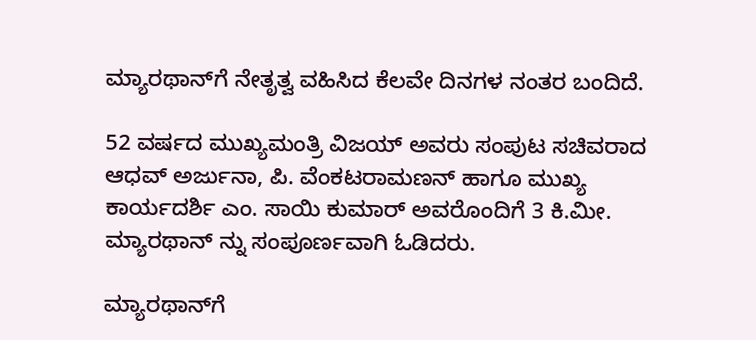ಮ್ಯಾರಥಾನ್‌ಗೆ ನೇತೃತ್ವ ವಹಿಸಿದ ಕೆಲವೇ ದಿನಗಳ ನಂತರ ಬಂದಿದೆ.

52 ವರ್ಷದ ಮುಖ್ಯಮಂತ್ರಿ ವಿಜಯ್ ಅವರು ಸಂಪುಟ ಸಚಿವರಾದ ಆಧವ್ ಅರ್ಜುನಾ, ಪಿ. ವೆಂಕಟರಾಮಣನ್ ಹಾಗೂ ಮುಖ್ಯ ಕಾರ್ಯದರ್ಶಿ ಎಂ. ಸಾಯಿ ಕುಮಾರ್ ಅವರೊಂದಿಗೆ 3 ಕಿ.ಮೀ. ಮ್ಯಾರಥಾನ್‌ ನ್ನು ಸಂಪೂರ್ಣವಾಗಿ ಓಡಿದರು.

ಮ್ಯಾರಥಾನ್‌ಗೆ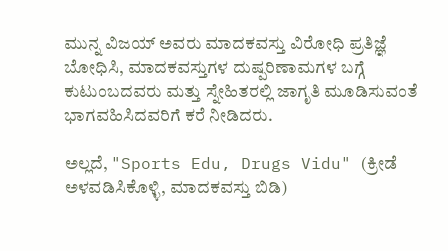ಮುನ್ನ ವಿಜಯ್ ಅವರು ಮಾದಕವಸ್ತು ವಿರೋಧಿ ಪ್ರತಿಜ್ಞೆ ಬೋಧಿಸಿ, ಮಾದಕವಸ್ತುಗಳ ದುಷ್ಪರಿಣಾಮಗಳ ಬಗ್ಗೆ ಕುಟುಂಬದವರು ಮತ್ತು ಸ್ನೇಹಿತರಲ್ಲಿ ಜಾಗೃತಿ ಮೂಡಿಸುವಂತೆ ಭಾಗವಹಿಸಿದವರಿಗೆ ಕರೆ ನೀಡಿದರು.

ಅಲ್ಲದೆ, "Sports Edu, Drugs Vidu" (ಕ್ರೀಡೆ ಅಳವಡಿಸಿಕೊಳ್ಳಿ, ಮಾದಕವಸ್ತು ಬಿಡಿ)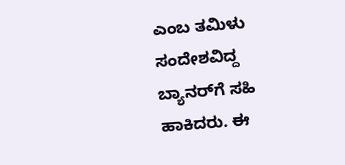ಎಂಬ ತಮಿಳು ಸಂದೇಶವಿದ್ದ ಬ್ಯಾನರ್‌ಗೆ ಸಹಿ ಹಾಕಿದರು. ಈ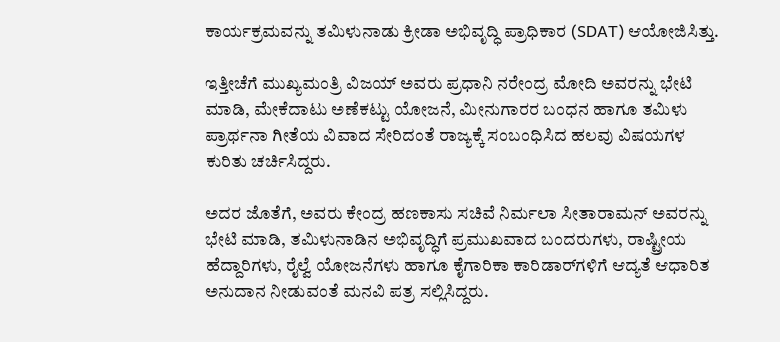ಕಾರ್ಯಕ್ರಮವನ್ನು ತಮಿಳುನಾಡು ಕ್ರೀಡಾ ಅಭಿವೃದ್ಧಿ ಪ್ರಾಧಿಕಾರ (SDAT) ಆಯೋಜಿಸಿತ್ತು.

ಇತ್ತೀಚೆಗೆ ಮುಖ್ಯಮಂತ್ರಿ ವಿಜಯ್ ಅವರು ಪ್ರಧಾನಿ ನರೇಂದ್ರ ಮೋದಿ ಅವರನ್ನು ಭೇಟಿ ಮಾಡಿ, ಮೇಕೆದಾಟು ಅಣೆಕಟ್ಟು ಯೋಜನೆ, ಮೀನುಗಾರರ ಬಂಧನ ಹಾಗೂ ತಮಿಳು ಪ್ರಾರ್ಥನಾ ಗೀತೆಯ ವಿವಾದ ಸೇರಿದಂತೆ ರಾಜ್ಯಕ್ಕೆ ಸಂಬಂಧಿಸಿದ ಹಲವು ವಿಷಯಗಳ ಕುರಿತು ಚರ್ಚಿಸಿದ್ದರು.

ಅದರ ಜೊತೆಗೆ, ಅವರು ಕೇಂದ್ರ ಹಣಕಾಸು ಸಚಿವೆ ನಿರ್ಮಲಾ ಸೀತಾರಾಮನ್ ಅವರನ್ನು ಭೇಟಿ ಮಾಡಿ, ತಮಿಳುನಾಡಿನ ಅಭಿವೃದ್ಧಿಗೆ ಪ್ರಮುಖವಾದ ಬಂದರುಗಳು, ರಾಷ್ಟ್ರೀಯ ಹೆದ್ದಾರಿಗಳು, ರೈಲ್ವೆ ಯೋಜನೆಗಳು ಹಾಗೂ ಕೈಗಾರಿಕಾ ಕಾರಿಡಾರ್‌ಗಳಿಗೆ ಆದ್ಯತೆ ಆಧಾರಿತ ಅನುದಾನ ನೀಡುವಂತೆ ಮನವಿ ಪತ್ರ ಸಲ್ಲಿಸಿದ್ದರು.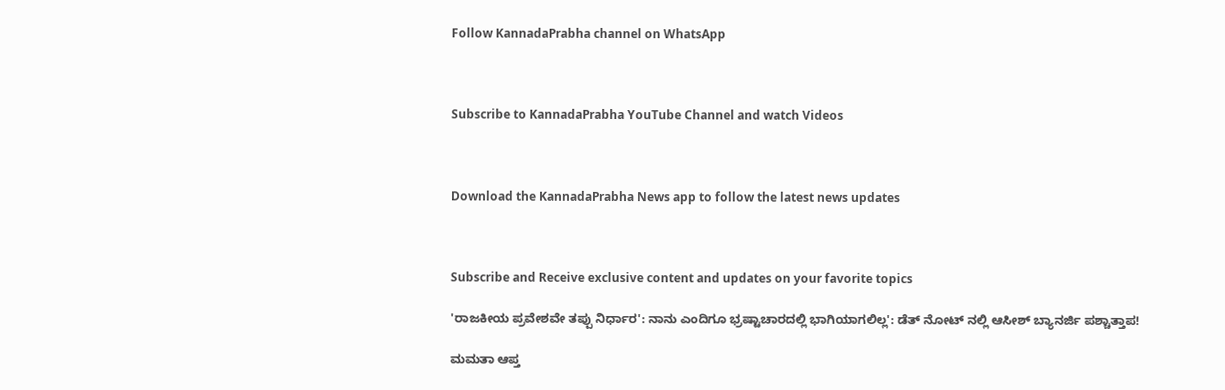Follow KannadaPrabha channel on WhatsApp



Subscribe to KannadaPrabha YouTube Channel and watch Videos



Download the KannadaPrabha News app to follow the latest news updates



Subscribe and Receive exclusive content and updates on your favorite topics

'ರಾಜಕೀಯ ಪ್ರವೇಶವೇ ತಪ್ಪು ನಿರ್ಧಾರ': ನಾನು ಎಂದಿಗೂ ಭ್ರಷ್ಟಾಚಾರದಲ್ಲಿ ಭಾಗಿಯಾಗಲಿಲ್ಲ': ಡೆತ್ ನೋಟ್ ನಲ್ಲಿ ಆಸೀಶ್ ಬ್ಯಾನರ್ಜಿ ಪಶ್ಚಾತ್ತಾಪ!

ಮಮತಾ ಆಪ್ತ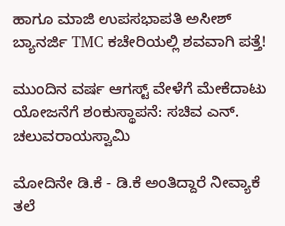ಹಾಗೂ ಮಾಜಿ ಉಪಸಭಾಪತಿ ಅಸೀಶ್ ಬ್ಯಾನರ್ಜಿ TMC ಕಚೇರಿಯಲ್ಲಿ ಶವವಾಗಿ ಪತ್ತೆ!

ಮುಂದಿನ ವರ್ಷ ಆಗಸ್ಟ್ ವೇಳೆಗೆ ಮೇಕೆದಾಟು ಯೋಜನೆಗೆ ಶಂಕುಸ್ಥಾಪನೆ: ಸಚಿವ ಎನ್. ಚಲುವರಾಯಸ್ವಾಮಿ

ಮೋದಿನೇ ಡಿ.ಕೆ - ಡಿ.ಕೆ ಅಂತಿದ್ದಾರೆ ನೀವ್ಯಾಕೆ ತಲೆ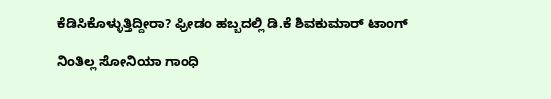ಕೆಡಿಸಿಕೊಳ್ಳುತ್ತಿದ್ದೀರಾ? ಫ್ರೀಡಂ ಹಬ್ಬದಲ್ಲಿ ಡಿ.ಕೆ ಶಿವಕುಮಾರ್ ಟಾಂಗ್

ನಿಂತಿಲ್ಲ ಸೋನಿಯಾ ಗಾಂಧಿ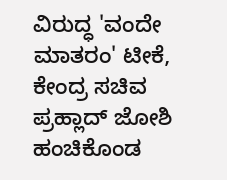ವಿರುದ್ಧ 'ವಂದೇ ಮಾತರಂ' ಟೀಕೆ, ಕೇಂದ್ರ ಸಚಿವ ಪ್ರಹ್ಲಾದ್ ಜೋಶಿ ಹಂಚಿಕೊಂಡ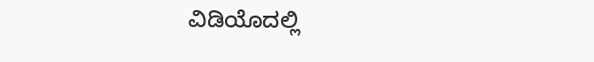ವಿಡಿಯೊದಲ್ಲಿ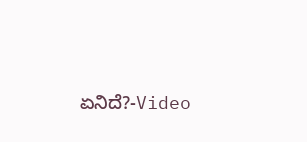ಏನಿದೆ?-Video